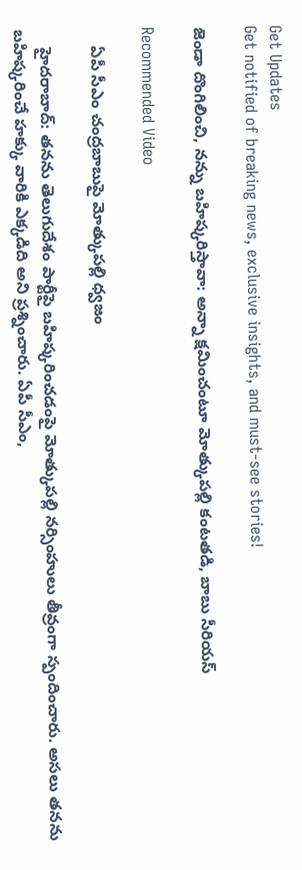Get Updates
Get notified of breaking news, exclusive insights, and must-see stories!

జెండా దొంగిలించి, నన్ను బహిష్కరిస్తావా: అన్నా క్షమించంటూ మోత్కుపల్లి కంటతడి, బాబు సీరియస్

Recommended Video

    ఏపీ సీఎం చంద్రబాబుపై మోత్కుపల్లి ధ్వజం

    హైదరాబాద్: తనను తెలుగుదేశం పార్టీపై బహిష్కరించడంపై మోత్కుపల్లి నర్సింహులు తీవ్రంగా స్పందించారు. అసలు తనను బహిష్కరించే హక్కు వారికి ఎక్కడిది అని ప్రశ్నించారు. ఏపీ సీఎం,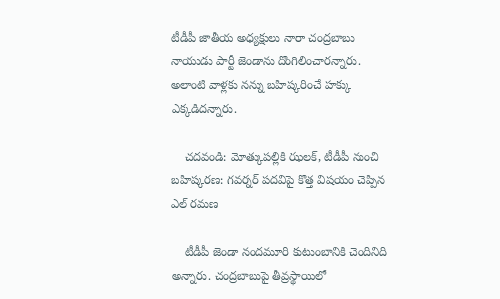టీడీపీ జాతీయ అధ్యక్షులు నారా చంద్రబాబు నాయుడు పార్టీ జెండాను దొంగిలించారన్నారు. అలాంటి వాళ్లకు నన్ను బహిష్కరించే హక్కు ఎక్కడిదన్నారు.

    చదవండి: మోత్కుపల్లికి ఝలక్, టీడీపీ నుంచి బహిష్కరణ: గవర్నర్ పదవిపై కొత్త విషయం చెప్పిన ఎల్ రమణ

    టీడీపీ జెండా నందమూరి కుటుంబానికి చెందినిది అన్నారు. చంద్రబాబుపై తీవ్రస్థాయిలో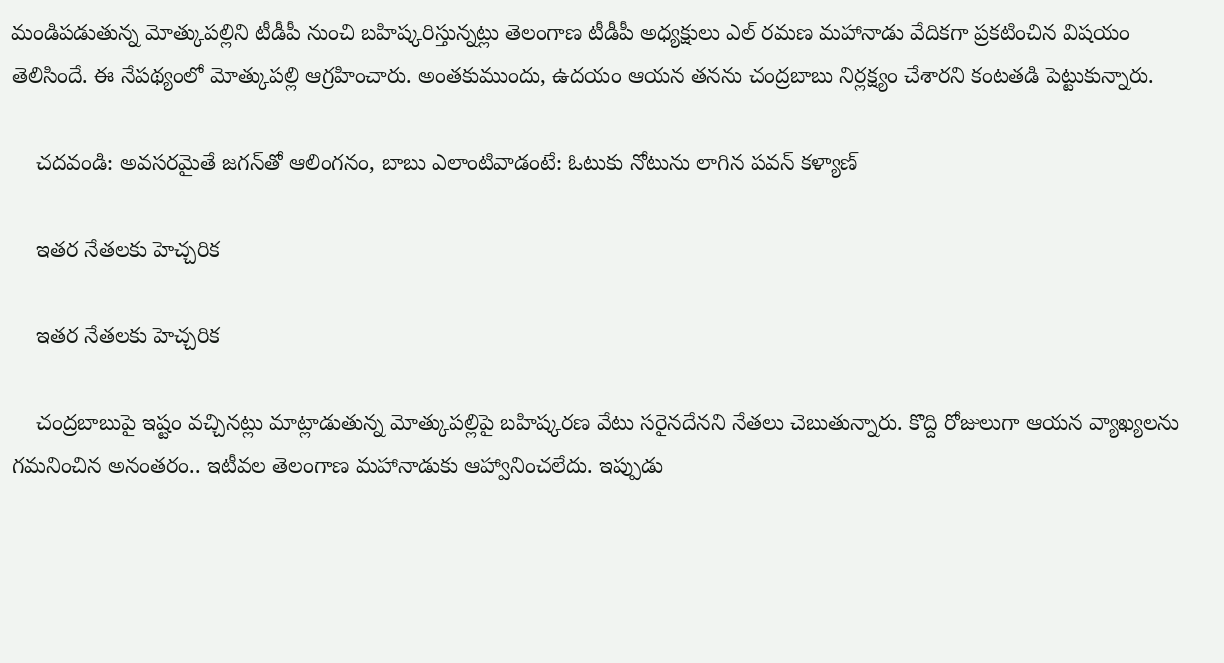మండిపడుతున్న మోత్కుపల్లిని టీడీపీ నుంచి బహిష్కరిస్తున్నట్లు తెలంగాణ టీడీపీ అధ్యక్షులు ఎల్ రమణ మహానాడు వేదికగా ప్రకటించిన విషయం తెలిసిందే. ఈ నేపథ్యంలో మోత్కుపల్లి ఆగ్రహించారు. అంతకుముందు, ఉదయం ఆయన తనను చంద్రబాబు నిర్లక్ష్యం చేశారని కంటతడి పెట్టుకున్నారు.

    చదవండి: అవసరమైతే జగన్‌తో ఆలింగనం, బాబు ఎలాంటివాడంటే: ఓటుకు నోటును లాగిన పవన్ కళ్యాణ్

    ఇతర నేతలకు హెచ్చరిక

    ఇతర నేతలకు హెచ్చరిక

    చంద్రబాబుపై ఇష్టం వచ్చినట్లు మాట్లాడుతున్న మోత్కుపల్లిపై బహిష్కరణ వేటు సరైనదేనని నేతలు చెబుతున్నారు. కొద్ది రోజులుగా ఆయన వ్యాఖ్యలను గమనించిన అనంతరం.. ఇటీవల తెలంగాణ మహానాడుకు ఆహ్వానించలేదు. ఇప్పుడు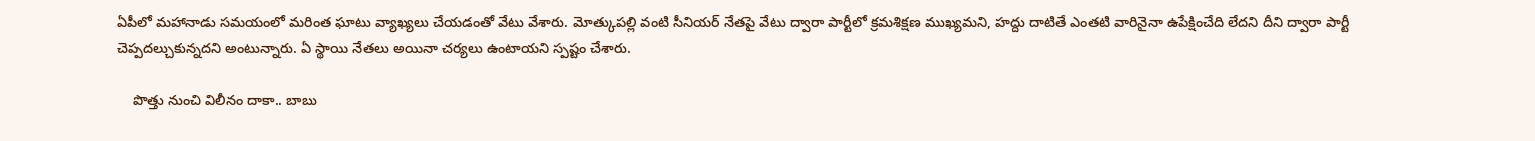ఏపీలో మహానాడు సమయంలో మరింత ఘాటు వ్యాఖ్యలు చేయడంతో వేటు వేశారు. మోత్కుపల్లి వంటి సీనియర్ నేతపై వేటు ద్వారా పార్టీలో క్రమశిక్షణ ముఖ్యమని, హద్దు దాటితే ఎంతటి వారినైనా ఉపేక్షించేది లేదని దీని ద్వారా పార్టీ చెప్పదల్చుకున్నదని అంటున్నారు. ఏ స్థాయి నేతలు అయినా చర్యలు ఉంటాయని స్పష్టం చేశారు.

    పొత్తు నుంచి విలీనం దాకా.. బాబు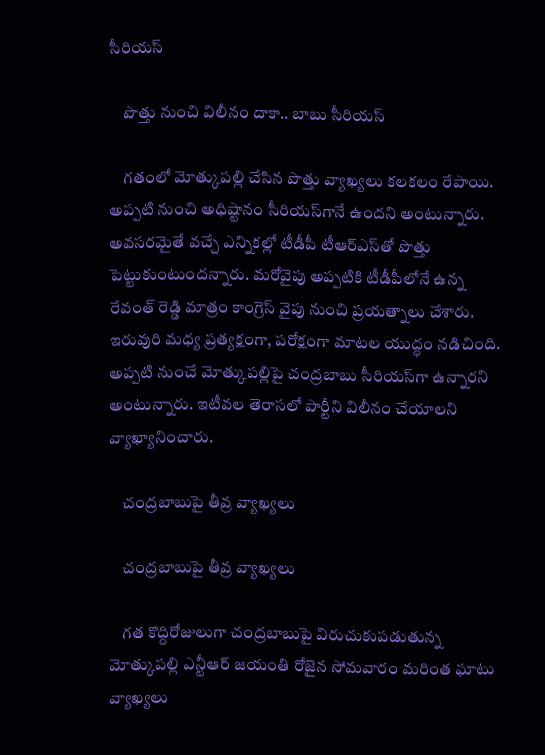సీరియస్

    పొత్తు నుంచి విలీనం దాకా.. బాబు సీరియస్

    గతంలో మోత్కుపల్లి చేసిన పొత్తు వ్యాఖ్యలు కలకలం రేపాయి. అప్పటి నుంచి అధిష్టానం సీరియస్‌గానే ఉందని అంటున్నారు. అవసరమైతే వచ్చే ఎన్నికల్లో టీడీపీ టీఆర్ఎస్‌తో పొత్తు పెట్టుకుంటుందన్నారు. మరోవైపు అప్పటికి టీడీపీలోనే ఉన్న రేవంత్ రెడ్డి మాత్రం కాంగ్రెస్ వైపు నుంచి ప్రయత్నాలు చేశారు. ఇరువురి మధ్య ప్రత్యక్షంగా, పరోక్షంగా మాటల యుద్ధం నడిచింది. అప్పటి నుంచే మోత్కుపల్లిపై చంద్రబాబు సీరియస్‌గా ఉన్నారని అంటున్నారు. ఇటీవల తెరాసలో పార్టీని విలీనం చేయాలని వ్యాఖ్యానించారు.

    చంద్రబాబుపై తీవ్ర వ్యాఖ్యలు

    చంద్రబాబుపై తీవ్ర వ్యాఖ్యలు

    గత కొద్దిరోజులుగా చంద్రబాబుపై విరుచుకుపడుతున్న మోత్కుపల్లి ఎన్టీఆర్ జయంతి రోజైన సోమవారం మరింత ఘాటు వ్యాఖ్యలు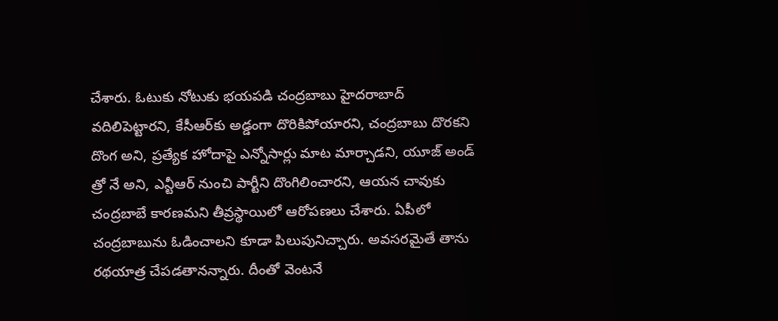చేశారు. ఓటుకు నోటుకు భయపడి చంద్రబాబు హైదరాబాద్ వదిలిపెట్టారని, కేసీఆర్‌కు అడ్డంగా దొరికిపోయారని, చంద్రబాబు దొరకని దొంగ అని, ప్రత్యేక హోదాపై ఎన్నోసార్లు మాట మార్చాడని, యూజ్ అండ్ త్రో నే అని, ఎన్టీఆర్ నుంచి పార్టీని దొంగిలించారని, ఆయన చావుకు చంద్రబాబే కారణమని తీవ్రస్థాయిలో ఆరోపణలు చేశారు. ఏపీలో చంద్రబాబును ఓడించాలని కూడా పిలుపునిచ్చారు. అవసరమైతే తాను రథయాత్ర చేపడతానన్నారు. దీంతో వెంటనే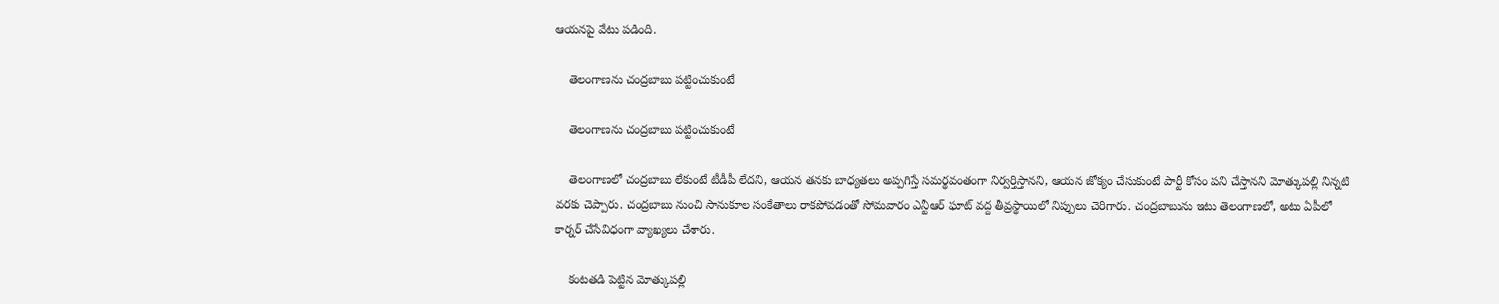ఆయనపై వేటు పడింది.

    తెలంగాణను చంద్రబాబు పట్టించుకుంటే

    తెలంగాణను చంద్రబాబు పట్టించుకుంటే

    తెలంగాణలో చంద్రబాబు లేకుంటే టీడీపీ లేదని, ఆయన తనకు బాధ్యతలు అప్పగిస్తే సమర్థవంతంగా నిర్వర్తిస్తానని, ఆయన జోక్యం చేసుకుంటే పార్టీ కోసం పని చేస్తానని మోత్కుపల్లి నిన్నటి వరకు చెప్పారు. చంద్రబాబు నుంచి సానుకూల సంకేతాలు రాకపోవడంతో సోమవారం ఎన్టీఆర్ ఘాట్ వద్ద తీవ్రస్థాయిలో నిప్పులు చెరిగారు. చంద్రబాబును ఇటు తెలంగాణలో, అటు ఏపీలో కార్నర్ చేసేవిధంగా వ్యాఖ్యలు చేశారు.

    కంటతడి పెట్టిన మోత్కుపల్లి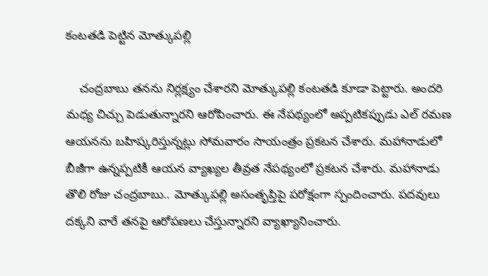కంటతడి పెట్టిన మోత్కుపల్లి

    చంద్రబాబు తనను నిర్లక్ష్యం చేశారని మోత్కుపల్లి కంటతడి కూడా పెట్టారు. అందరి మధ్య చిచ్చు పెడుతున్నారని ఆరోపించారు. ఈ నేపథ్యంలో అప్పటికప్పుడు ఎల్ రమణ ఆయనను బహిష్కరిస్తున్నట్లు సోమవారం సాయంత్రం ప్రకటన చేశారు. మహానాడులో బీజీగా ఉన్నప్పటికీ ఆయన వ్యాఖ్యల తీవ్రత నేపథ్యంలో ప్రకటన చేశారు. మహానాడు తొలి రోజు చంద్రబాబు.. మోత్కుపల్లి అసంతృప్తిపై పరోక్షంగా స్పందించారు. పదవులు దక్కని వారే తనపై ఆరోపణలు చేస్తున్నారని వ్యాఖ్యానించారు.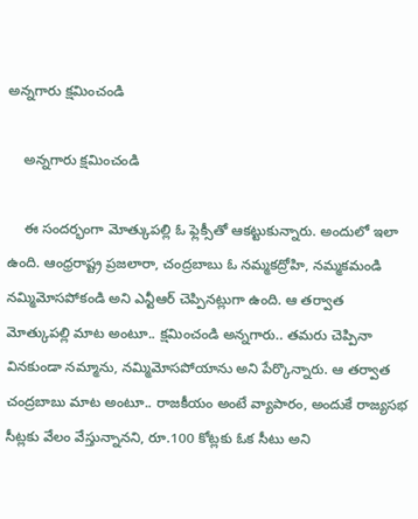అన్నగారు క్షమించండి

    అన్నగారు క్షమించండి

    ఈ సందర్భంగా మోత్కుపల్లి ఓ ఫ్లెక్సీతో ఆకట్టుకున్నారు. అందులో ఇలా ఉంది. ఆంధ్రరాష్ట్ర ప్రజలారా, చంద్రబాబు ఓ నమ్మకద్రోహి, నమ్మకమండి నమ్మిమోసపోకండి అని ఎన్టీఆర్ చెప్పినట్లుగా ఉంది. ఆ తర్వాత మోత్కుపల్లి మాట అంటూ.. క్షమించండి అన్నగారు.. తమరు చెప్పినా వినకుండా నమ్మాను, నమ్మిమోసపోయాను అని పేర్కొన్నారు. ఆ తర్వాత చంద్రబాబు మాట అంటూ.. రాజకీయం అంటే వ్యాపారం, అందుకే రాజ్యసభ సీట్లకు వేలం వేస్తున్నానని, రూ.100 కోట్లకు ఓక సీటు అని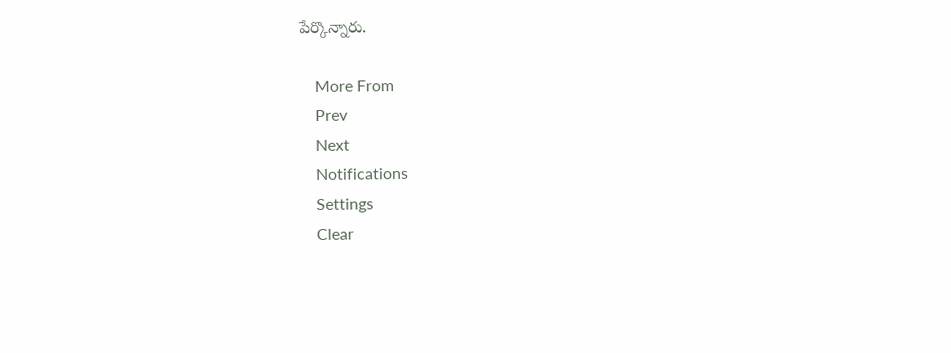పేర్కొన్నారు.

    More From
    Prev
    Next
    Notifications
    Settings
    Clear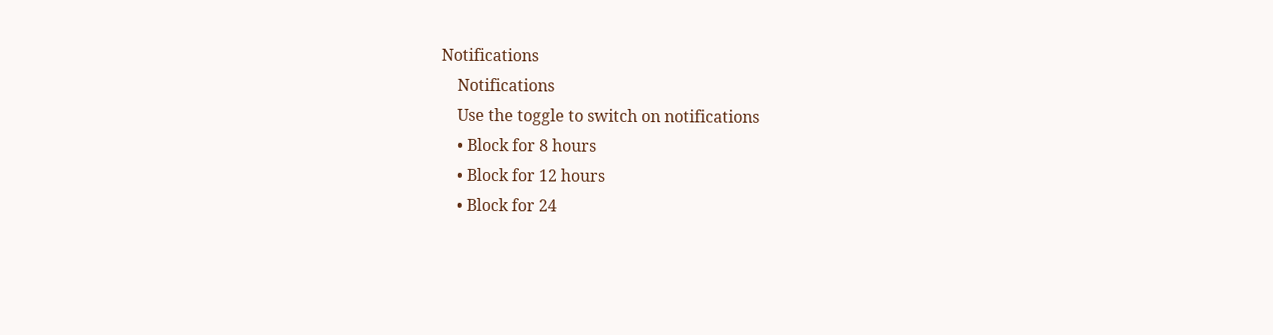Notifications
    Notifications
    Use the toggle to switch on notifications
    • Block for 8 hours
    • Block for 12 hours
    • Block for 24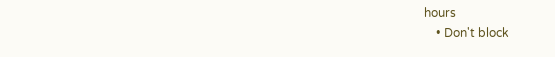hours
    • Don't block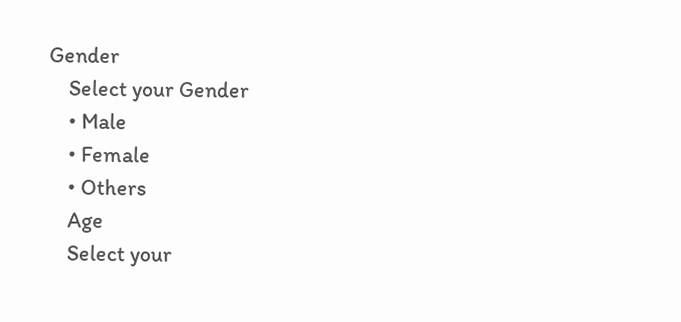Gender
    Select your Gender
    • Male
    • Female
    • Others
    Age
    Select your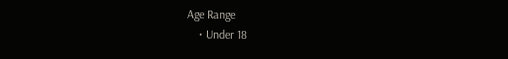Age Range
    • Under 18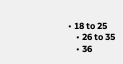• 18 to 25
    • 26 to 35
    • 36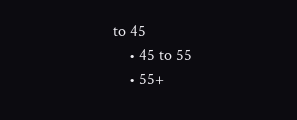to 45
    • 45 to 55
    • 55+